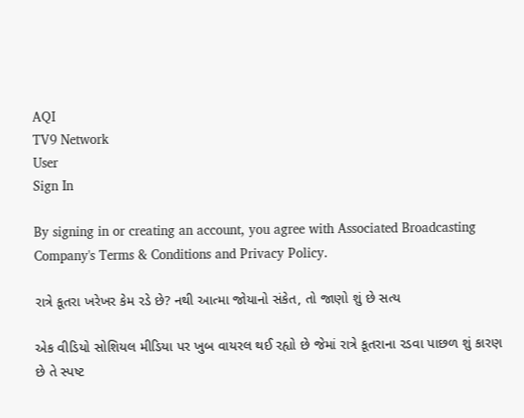AQI
TV9 Network
User
Sign In

By signing in or creating an account, you agree with Associated Broadcasting Company's Terms & Conditions and Privacy Policy.

રાત્રે કૂતરા ખરેખર કેમ રડે છે? નથી આત્મા જોયાનો સંકેત, તો જાણો શું છે સત્ય

એક વીડિયો સોશિયલ મીડિયા પર ખુબ વાયરલ થઈ રહ્યો છે જેમાં રાત્રે કૂતરાના રડવા પાછળ શું કારણ છે તે સ્પષ્ટ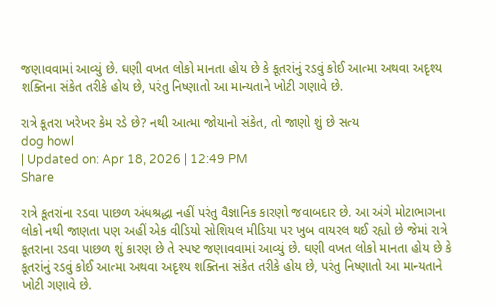જણાવવામાં આવ્યું છે. ઘણી વખત લોકો માનતા હોય છે કે કૂતરાંનું રડવું કોઈ આત્મા અથવા અદૃશ્ય શક્તિના સંકેત તરીકે હોય છે, પરંતુ નિષ્ણાતો આ માન્યતાને ખોટી ગણાવે છે.

રાત્રે કૂતરા ખરેખર કેમ રડે છે? નથી આત્મા જોયાનો સંકેત, તો જાણો શું છે સત્ય
dog howl
| Updated on: Apr 18, 2026 | 12:49 PM
Share

રાત્રે કૂતરાંના રડવા પાછળ અંધશ્રદ્ધા નહીં પરંતુ વૈજ્ઞાનિક કારણો જવાબદાર છે. આ અંગે મોટાભાગના લોકો નથી જાણતા પણ અહીં એક વીડિયો સોશિયલ મીડિયા પર ખુબ વાયરલ થઈ રહ્યો છે જેમાં રાત્રે કૂતરાના રડવા પાછળ શું કારણ છે તે સ્પષ્ટ જણાવવામાં આવ્યું છે. ઘણી વખત લોકો માનતા હોય છે કે કૂતરાંનું રડવું કોઈ આત્મા અથવા અદૃશ્ય શક્તિના સંકેત તરીકે હોય છે, પરંતુ નિષ્ણાતો આ માન્યતાને ખોટી ગણાવે છે.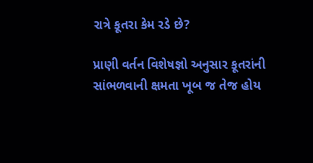રાત્રે કૂતરા કેમ રડે છે?

પ્રાણી વર્તન વિશેષજ્ઞો અનુસાર કૂતરાંની સાંભળવાની ક્ષમતા ખૂબ જ તેજ હોય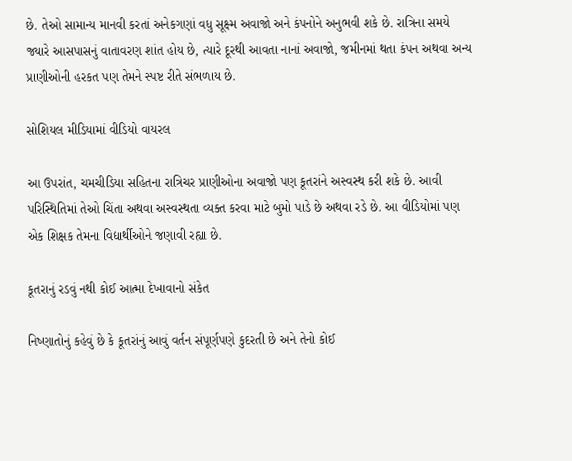છે. તેઓ સામાન્ય માનવી કરતાં અનેકગણાં વધુ સૂક્ષ્મ અવાજો અને કંપનોને અનુભવી શકે છે. રાત્રિના સમયે જ્યારે આસપાસનું વાતાવરણ શાંત હોય છે, ત્યારે દૂરથી આવતા નાનાં અવાજો, જમીનમાં થતા કંપન અથવા અન્ય પ્રાણીઓની હરકત પણ તેમને સ્પષ્ટ રીતે સંભળાય છે.

સોશિયલ મીડિયામાં વીડિયો વાયરલ

આ ઉપરાંત, ચમચીડિયા સહિતના રાત્રિચર પ્રાણીઓના અવાજો પણ કૂતરાંને અસ્વસ્થ કરી શકે છે. આવી પરિસ્થિતિમાં તેઓ ચિંતા અથવા અસ્વસ્થતા વ્યક્ત કરવા માટે બુમો પાડે છે અથવા રડે છે. આ વીડિયોમાં પણ એક શિક્ષક તેમના વિદ્યાર્થીઓને જણાવી રહ્યા છે.

કૂતરાનું રડવું નથી કોઈ આત્મા દેખાવાનો સંકેત

નિષ્ણાતોનું કહેવું છે કે કૂતરાંનું આવું વર્તન સંપૂર્ણપણે કુદરતી છે અને તેનો કોઈ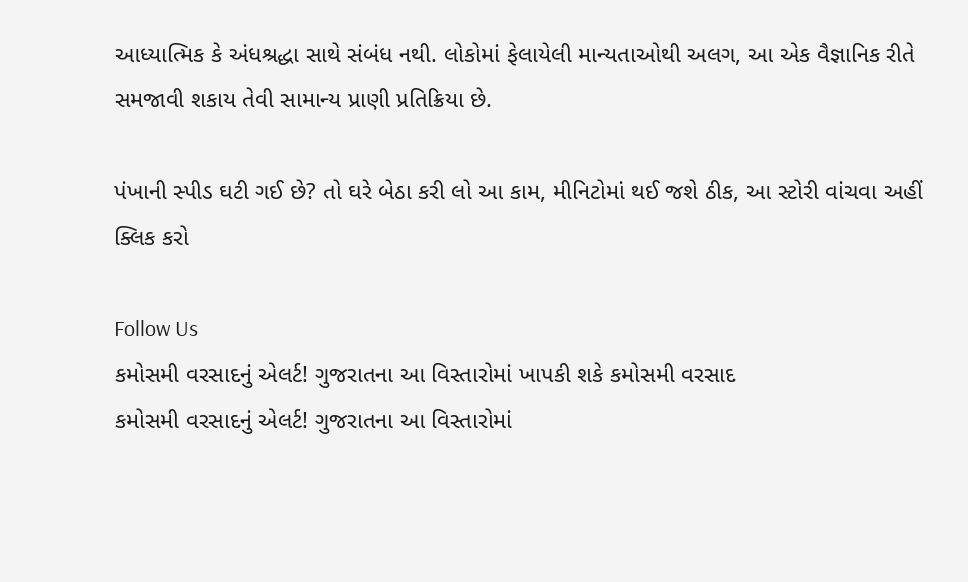આધ્યાત્મિક કે અંધશ્રદ્ધા સાથે સંબંધ નથી. લોકોમાં ફેલાયેલી માન્યતાઓથી અલગ, આ એક વૈજ્ઞાનિક રીતે સમજાવી શકાય તેવી સામાન્ય પ્રાણી પ્રતિક્રિયા છે.

પંખાની સ્પીડ ઘટી ગઈ છે? તો ઘરે બેઠા કરી લો આ કામ, મીનિટોમાં થઈ જશે ઠીક, આ સ્ટોરી વાંચવા અહીં ક્લિક કરો

Follow Us
કમોસમી વરસાદનું એલર્ટ! ગુજરાતના આ વિસ્તારોમાં ખાપકી શકે કમોસમી વરસાદ
કમોસમી વરસાદનું એલર્ટ! ગુજરાતના આ વિસ્તારોમાં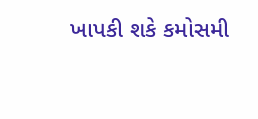ખાપકી શકે કમોસમી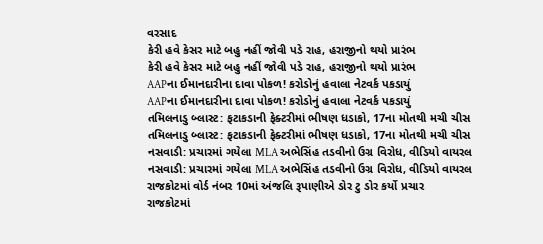વરસાદ
કેરી હવે કેસર માટે બહુ નહીં જોવી પડે રાહ, હરાજીનો થયો પ્રારંભ
કેરી હવે કેસર માટે બહુ નહીં જોવી પડે રાહ, હરાજીનો થયો પ્રારંભ
AAPના ઈમાનદારીના દાવા પોકળ! કરોડોનું હવાલા નેટવર્ક પકડાયું
AAPના ઈમાનદારીના દાવા પોકળ! કરોડોનું હવાલા નેટવર્ક પકડાયું
તમિલનાડુ બ્લાસ્ટ: ફટાકડાની ફેક્ટરીમાં ભીષણ ધડાકો, 17ના મોતથી મચી ચીસ
તમિલનાડુ બ્લાસ્ટ: ફટાકડાની ફેક્ટરીમાં ભીષણ ધડાકો, 17ના મોતથી મચી ચીસ
નસવાડી: પ્રચારમાં ગયેલા MLA અભેસિંહ તડવીનો ઉગ્ર વિરોધ, વીડિયો વાયરલ
નસવાડી: પ્રચારમાં ગયેલા MLA અભેસિંહ તડવીનો ઉગ્ર વિરોધ, વીડિયો વાયરલ
રાજકોટમાં વોર્ડ નંબર 10માં અંજલિ રૂપાણીએ ડોર ટુ ડોર કર્યો પ્રચાર
રાજકોટમાં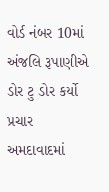વોર્ડ નંબર 10માં અંજલિ રૂપાણીએ ડોર ટુ ડોર કર્યો પ્રચાર
અમદાવાદમાં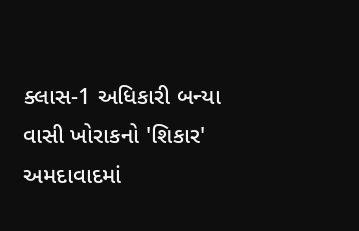ક્લાસ-1 અધિકારી બન્યા વાસી ખોરાકનો 'શિકાર'
અમદાવાદમાં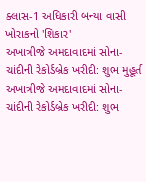ક્લાસ-1 અધિકારી બન્યા વાસી ખોરાકનો 'શિકાર'
અખાત્રીજે અમદાવાદમાં સોના-ચાંદીની રેકોર્ડબ્રેક ખરીદી: શુભ મુહૂર્ત
અખાત્રીજે અમદાવાદમાં સોના-ચાંદીની રેકોર્ડબ્રેક ખરીદી: શુભ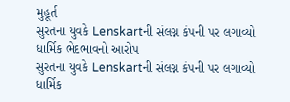મુહૂર્ત
સુરતના યુવકે Lenskartની સંલગ્ન કંપની પર લગાવ્યો ધાર્મિક ભેદભાવનો આરોપ
સુરતના યુવકે Lenskartની સંલગ્ન કંપની પર લગાવ્યો ધાર્મિક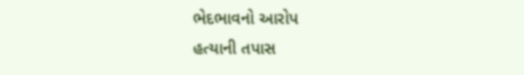ભેદભાવનો આરોપ
હત્યાની તપાસ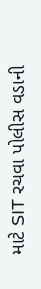માટે SIT રચવા પોલીસ વડાની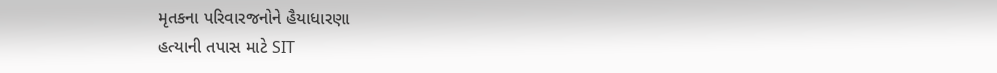મૃતકના પરિવારજનોને હૈયાધારણા
હત્યાની તપાસ માટે SIT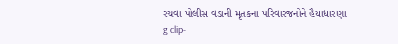રચવા પોલીસ વડાની મૃતકના પરિવારજનોને હૈયાધારણા
g clip-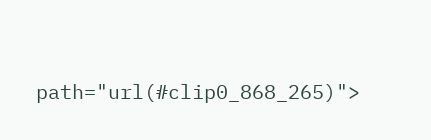path="url(#clip0_868_265)">